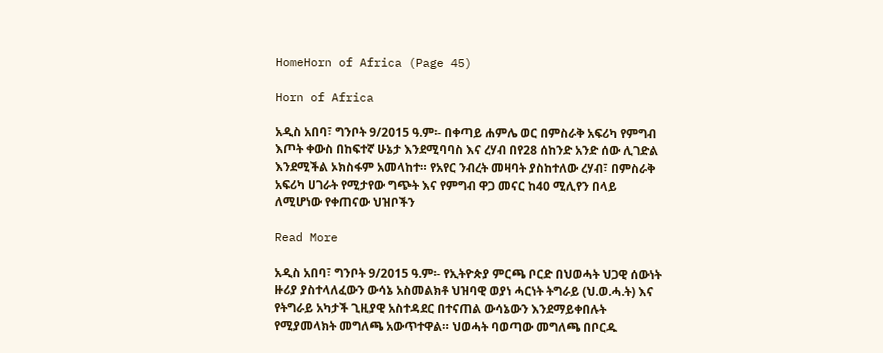HomeHorn of Africa (Page 45)

Horn of Africa

አዲስ አበባ፣ ግንቦት 9/2015 ዓ.ም፡- በቀጣይ ሐምሌ ወር በምስራቅ አፍሪካ የምግብ እጦት ቀውስ በከፍተኛ ሁኔታ እንደሚባባስ እና ረሃብ በየ28 ሰከንድ አንድ ሰው ሊገድል እንደሚችል ኦክስፋም አመላከተ። የአየር ንብረት መዛባት ያስከተለው ረሃብ፣ በምስራቅ አፍሪካ ሀገራት የሚታየው ግጭት እና የምግብ ዋጋ መናር ከ40 ሚሊየን በላይ ለሚሆነው የቀጠናው ህዝቦችን

Read More

አዲስ አበባ፣ ግንቦት 9/2015 ዓ.ም፡- የኢትዮጵያ ምርጫ ቦርድ በህወሓት ህጋዊ ሰውነት ዙሪያ ያስተላለፈውን ውሳኔ አስመልክቶ ህዝባዊ ወያነ ሓርነት ትግራይ (ህ.ወ.ሓ.ት) እና የትግራይ አካታች ጊዚያዊ አስተዳደር በተናጠል ውሳኔውን እንደማይቀበሉት የሚያመላክት መግለጫ አውጥተዋል። ህወሓት ባወጣው መግለጫ በቦርዱ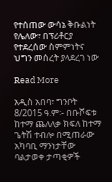የተሰጠው ውሳኔ ቅቡልነት የሌለው፣ በፕሪቶርያ የተደረሰው ስምምነትና ህግን መሰረት ያላደረገ ነው

Read More

አዲስ አበባ፣ ግንቦት 8/2015 ዓ.ም፡- በቡሾፍቱ ከተማ ጨለለቃ ክፍለ ከተማ ጌትሽ ተብሎ በሚጠራው አካባቢ ማንነታቸው ባልታወቀ ታጣቂዎች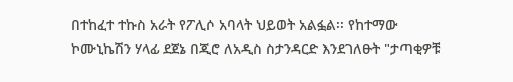በተከፈተ ተኩስ አራት የፖሊሶ አባላት ህይወት አልፏል፡፡ የከተማው ኮሙኒኬሽን ሃላፊ ደጀኔ በጂሮ ለአዲስ ስታንዳርድ እንደገለፁት "ታጣቂዎቹ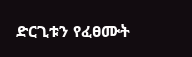ድርጊቱን የፈፀሙት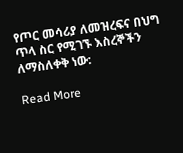የጦር መሳሪያ ለመዝረፍና በህግ ጥላ ስር የሚገኙ እስረኞችን ለማስለቀቅ ነው:

Read More